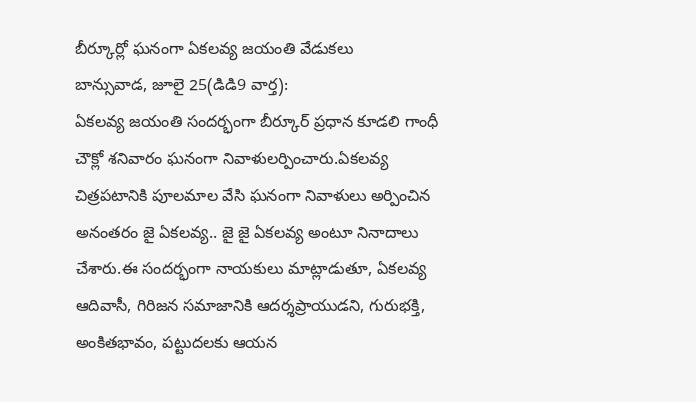బీర్కూర్లో ఘనంగా ఏకలవ్య జయంతి వేడుకలు
బాన్సువాడ, జూలై 25(డిడి9 వార్త):
ఏకలవ్య జయంతి సందర్భంగా బీర్కూర్ ప్రధాన కూడలి గాంధీ చౌక్లో శనివారం ఘనంగా నివాళులర్పించారు.ఏకలవ్య చిత్రపటానికి పూలమాల వేసి ఘనంగా నివాళులు అర్పించిన అనంతరం జై ఏకలవ్య.. జై జై ఏకలవ్య అంటూ నినాదాలు చేశారు.ఈ సందర్భంగా నాయకులు మాట్లాడుతూ, ఏకలవ్య ఆదివాసీ, గిరిజన సమాజానికి ఆదర్శప్రాయుడని, గురుభక్తి, అంకితభావం, పట్టుదలకు ఆయన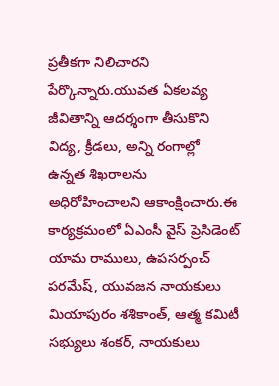ప్రతీకగా నిలిచారని పేర్కొన్నారు.యువత ఏకలవ్య జీవితాన్ని ఆదర్శంగా తీసుకొని విద్య, క్రీడలు, అన్ని రంగాల్లో ఉన్నత శిఖరాలను అధిరోహించాలని ఆకాంక్షించారు.ఈ
కార్యక్రమంలో ఏఎంసీ వైస్ ప్రెసిడెంట్ యామ రాములు, ఉపసర్పంచ్ పరమేష్, యువజన నాయకులు మియాపురం శశికాంత్, ఆత్మ కమిటీ సభ్యులు శంకర్, నాయకులు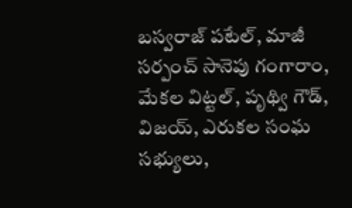బస్వరాజ్ పటేల్, మాజీ సర్పంచ్ సానెపు గంగారాం, మేకల విట్టల్, పృథ్వి గౌడ్, విజయ్, ఎరుకల సంఘ సభ్యులు,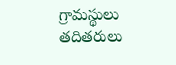గ్రామస్థులు తదితరులు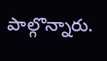పాల్గొన్నారు.